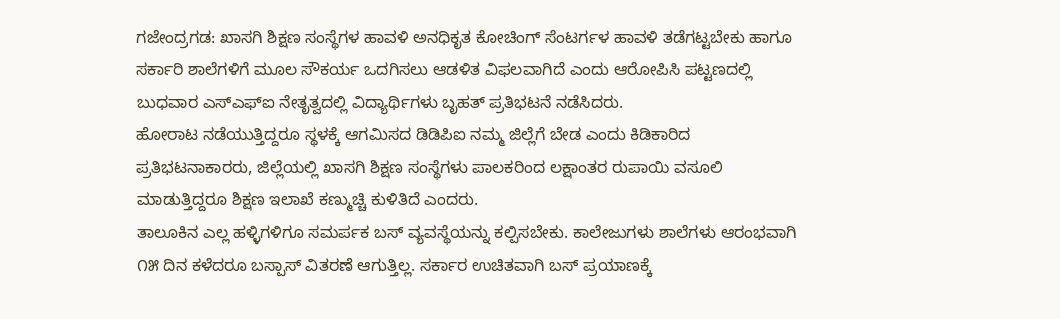ಗಜೇಂದ್ರಗಡ: ಖಾಸಗಿ ಶಿಕ್ಷಣ ಸಂಸ್ಥೆಗಳ ಹಾವಳಿ ಅನಧಿಕೃತ ಕೋಚಿಂಗ್ ಸೆಂಟರ್ಗಳ ಹಾವಳಿ ತಡೆಗಟ್ಟಬೇಕು ಹಾಗೂ ಸರ್ಕಾರಿ ಶಾಲೆಗಳಿಗೆ ಮೂಲ ಸೌಕರ್ಯ ಒದಗಿಸಲು ಆಡಳಿತ ವಿಫಲವಾಗಿದೆ ಎಂದು ಆರೋಪಿಸಿ ಪಟ್ಟಣದಲ್ಲಿ ಬುಧವಾರ ಎಸ್ಎಫ್ಐ ನೇತೃತ್ವದಲ್ಲಿ ವಿದ್ಯಾರ್ಥಿಗಳು ಬೃಹತ್ ಪ್ರತಿಭಟನೆ ನಡೆಸಿದರು.
ಹೋರಾಟ ನಡೆಯುತ್ತಿದ್ದರೂ ಸ್ಥಳಕ್ಕೆ ಆಗಮಿಸದ ಡಿಡಿಪಿಐ ನಮ್ಮ ಜಿಲ್ಲೆಗೆ ಬೇಡ ಎಂದು ಕಿಡಿಕಾರಿದ ಪ್ರತಿಭಟನಾಕಾರರು, ಜಿಲ್ಲೆಯಲ್ಲಿ ಖಾಸಗಿ ಶಿಕ್ಷಣ ಸಂಸ್ಥೆಗಳು ಪಾಲಕರಿಂದ ಲಕ್ಷಾಂತರ ರುಪಾಯಿ ವಸೂಲಿ ಮಾಡುತ್ತಿದ್ದರೂ ಶಿಕ್ಷಣ ಇಲಾಖೆ ಕಣ್ಮುಚ್ಚಿ ಕುಳಿತಿದೆ ಎಂದರು.
ತಾಲೂಕಿನ ಎಲ್ಲ ಹಳ್ಳಿಗಳಿಗೂ ಸಮರ್ಪಕ ಬಸ್ ವ್ಯವಸ್ಥೆಯನ್ನು ಕಲ್ಪಿಸಬೇಕು. ಕಾಲೇಜುಗಳು ಶಾಲೆಗಳು ಆರಂಭವಾಗಿ ೧೫ ದಿನ ಕಳೆದರೂ ಬಸ್ಪಾಸ್ ವಿತರಣೆ ಆಗುತ್ತಿಲ್ಲ. ಸರ್ಕಾರ ಉಚಿತವಾಗಿ ಬಸ್ ಪ್ರಯಾಣಕ್ಕೆ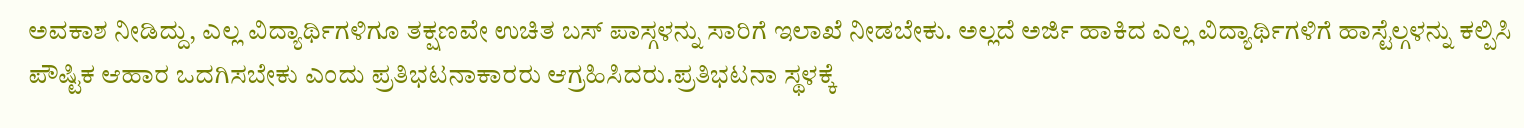ಅವಕಾಶ ನೀಡಿದ್ದು, ಎಲ್ಲ ವಿದ್ಯಾರ್ಥಿಗಳಿಗೂ ತಕ್ಷಣವೇ ಉಚಿತ ಬಸ್ ಪಾಸ್ಗಳನ್ನು ಸಾರಿಗೆ ಇಲಾಖೆ ನೀಡಬೇಕು. ಅಲ್ಲದೆ ಅರ್ಜಿ ಹಾಕಿದ ಎಲ್ಲ ವಿದ್ಯಾರ್ಥಿಗಳಿಗೆ ಹಾಸ್ಟೆಲ್ಗಳನ್ನು ಕಲ್ಪಿಸಿ ಪೌಷ್ಟಿಕ ಆಹಾರ ಒದಗಿಸಬೇಕು ಎಂದು ಪ್ರತಿಭಟನಾಕಾರರು ಆಗ್ರಹಿಸಿದರು.ಪ್ರತಿಭಟನಾ ಸ್ಥಳಕ್ಕೆ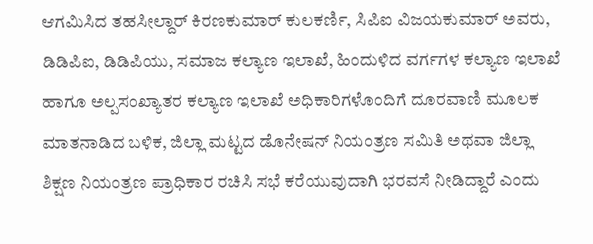ಆಗಮಿಸಿದ ತಹಸೀಲ್ದಾರ್ ಕಿರಣಕುಮಾರ್ ಕುಲಕರ್ಣಿ, ಸಿಪಿಐ ವಿಜಯಕುಮಾರ್ ಅವರು, ಡಿಡಿಪಿಐ, ಡಿಡಿಪಿಯು, ಸಮಾಜ ಕಲ್ಯಾಣ ಇಲಾಖೆ, ಹಿಂದುಳಿದ ವರ್ಗಗಳ ಕಲ್ಯಾಣ ಇಲಾಖೆ ಹಾಗೂ ಅಲ್ಪಸಂಖ್ಯಾತರ ಕಲ್ಯಾಣ ಇಲಾಖೆ ಅಧಿಕಾರಿಗಳೊಂದಿಗೆ ದೂರವಾಣಿ ಮೂಲಕ ಮಾತನಾಡಿದ ಬಳಿಕ, ಜಿಲ್ಲಾ ಮಟ್ಟದ ಡೊನೇಷನ್ ನಿಯಂತ್ರಣ ಸಮಿತಿ ಅಥವಾ ಜಿಲ್ಲಾ ಶಿಕ್ಷಣ ನಿಯಂತ್ರಣ ಪ್ರಾಧಿಕಾರ ರಚಿಸಿ ಸಭೆ ಕರೆಯುವುದಾಗಿ ಭರವಸೆ ನೀಡಿದ್ದಾರೆ ಎಂದು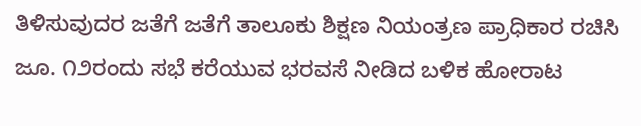ತಿಳಿಸುವುದರ ಜತೆಗೆ ಜತೆಗೆ ತಾಲೂಕು ಶಿಕ್ಷಣ ನಿಯಂತ್ರಣ ಪ್ರಾಧಿಕಾರ ರಚಿಸಿ ಜೂ. ೧೨ರಂದು ಸಭೆ ಕರೆಯುವ ಭರವಸೆ ನೀಡಿದ ಬಳಿಕ ಹೋರಾಟ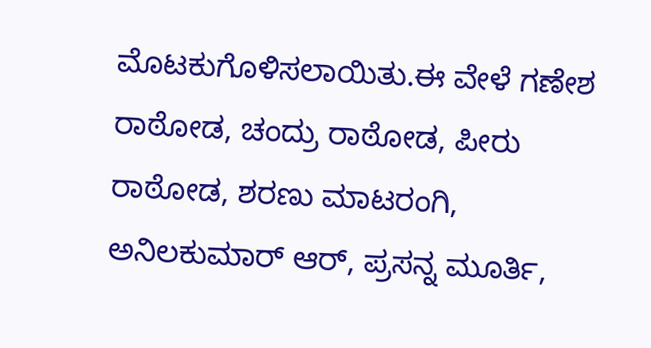ಮೊಟಕುಗೊಳಿಸಲಾಯಿತು.ಈ ವೇಳೆ ಗಣೇಶ ರಾಠೋಡ, ಚಂದ್ರು ರಾಠೋಡ, ಪೀರು ರಾಠೋಡ, ಶರಣು ಮಾಟರಂಗಿ, ಅನಿಲಕುಮಾರ್ ಆರ್, ಪ್ರಸನ್ನ ಮೂರ್ತಿ,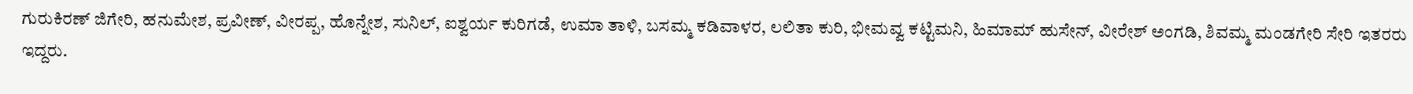ಗುರುಕಿರಣ್ ಜಿಗೇರಿ, ಹನುಮೇಶ, ಪ್ರವೀಣ್, ವೀರಪ್ಪ, ಹೊನ್ನೇಶ, ಸುನಿಲ್, ಐಶ್ವರ್ಯ ಕುರಿಗಡೆ, ಉಮಾ ತಾಳಿ, ಬಸಮ್ಮ ಕಡಿವಾಳರ, ಲಲಿತಾ ಕುರಿ, ಭೀಮವ್ವ ಕಟ್ಟಿಮನಿ, ಹಿಮಾಮ್ ಹುಸೇನ್, ವೀರೇಶ್ ಅಂಗಡಿ, ಶಿವಮ್ಮ ಮಂಡಗೇರಿ ಸೇರಿ ಇತರರು ಇದ್ದರು.